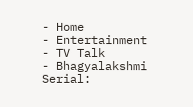- Home
- Entertainment
- TV Talk
- Bhagyalakshmi Serial: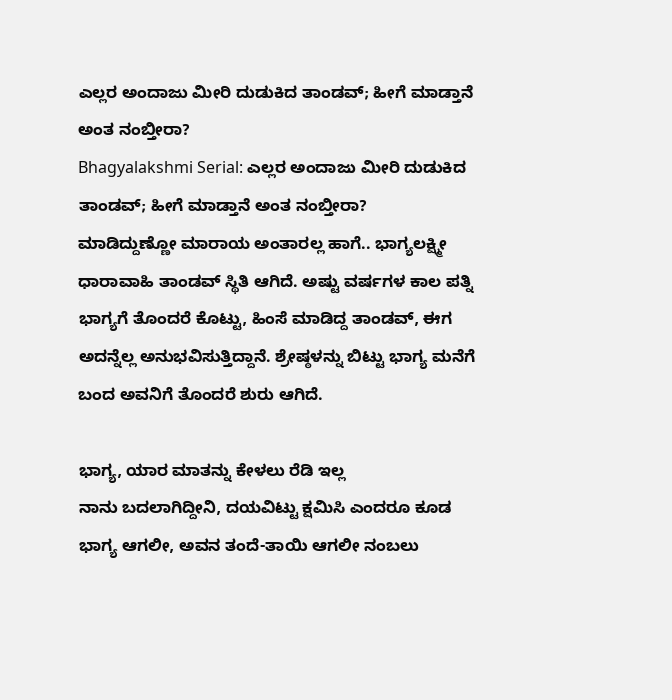ಎಲ್ಲರ ಅಂದಾಜು ಮೀರಿ ದುಡುಕಿದ ತಾಂಡವ್; ಹೀಗೆ ಮಾಡ್ತಾನೆ ಅಂತ ನಂಬ್ತೀರಾ?
Bhagyalakshmi Serial: ಎಲ್ಲರ ಅಂದಾಜು ಮೀರಿ ದುಡುಕಿದ ತಾಂಡವ್; ಹೀಗೆ ಮಾಡ್ತಾನೆ ಅಂತ ನಂಬ್ತೀರಾ?
ಮಾಡಿದ್ದುಣ್ಣೋ ಮಾರಾಯ ಅಂತಾರಲ್ಲ ಹಾಗೆ.. ಭಾಗ್ಯಲಕ್ಷ್ಮೀ ಧಾರಾವಾಹಿ ತಾಂಡವ್ ಸ್ಥಿತಿ ಆಗಿದೆ. ಅಷ್ಟು ವರ್ಷಗಳ ಕಾಲ ಪತ್ನಿ ಭಾಗ್ಯಗೆ ತೊಂದರೆ ಕೊಟ್ಟು, ಹಿಂಸೆ ಮಾಡಿದ್ದ ತಾಂಡವ್, ಈಗ ಅದನ್ನೆಲ್ಲ ಅನುಭವಿಸುತ್ತಿದ್ದಾನೆ. ಶ್ರೇಷ್ಠಳನ್ನು ಬಿಟ್ಟು ಭಾಗ್ಯ ಮನೆಗೆ ಬಂದ ಅವನಿಗೆ ತೊಂದರೆ ಶುರು ಆಗಿದೆ.

ಭಾಗ್ಯ, ಯಾರ ಮಾತನ್ನು ಕೇಳಲು ರೆಡಿ ಇಲ್ಲ
ನಾನು ಬದಲಾಗಿದ್ದೀನಿ, ದಯವಿಟ್ಟು ಕ್ಷಮಿಸಿ ಎಂದರೂ ಕೂಡ ಭಾಗ್ಯ ಆಗಲೀ, ಅವನ ತಂದೆ-ತಾಯಿ ಆಗಲೀ ನಂಬಲು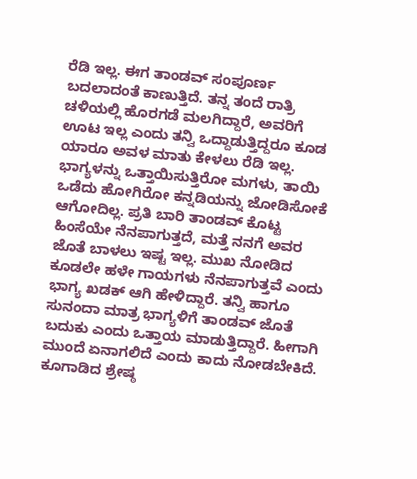ರೆಡಿ ಇಲ್ಲ. ಈಗ ತಾಂಡವ್ ಸಂಪೂರ್ಣ ಬದಲಾದಂತೆ ಕಾಣುತ್ತಿದೆ. ತನ್ನ ತಂದೆ ರಾತ್ರಿ ಚಳಿಯಲ್ಲಿ ಹೊರಗಡೆ ಮಲಗಿದ್ದಾರೆ, ಅವರಿಗೆ ಊಟ ಇಲ್ಲ ಎಂದು ತನ್ವಿ ಒದ್ದಾಡುತ್ತಿದ್ದರೂ ಕೂಡ ಯಾರೂ ಅವಳ ಮಾತು ಕೇಳಲು ರೆಡಿ ಇಲ್ಲ.
ಭಾಗ್ಯಳನ್ನು ಒತ್ತಾಯಿಸುತ್ತಿರೋ ಮಗಳು, ತಾಯಿ
ಒಡೆದು ಹೋಗಿರೋ ಕನ್ನಡಿಯನ್ನು ಜೋಡಿಸೋಕೆ ಆಗೋದಿಲ್ಲ. ಪ್ರತಿ ಬಾರಿ ತಾಂಡವ್ ಕೊಟ್ಟ ಹಿಂಸೆಯೇ ನೆನಪಾಗುತ್ತದೆ, ಮತ್ತೆ ನನಗೆ ಅವರ ಜೊತೆ ಬಾಳಲು ಇಷ್ಟ ಇಲ್ಲ. ಮುಖ ನೋಡಿದ ಕೂಡಲೇ ಹಳೇ ಗಾಯಗಳು ನೆನಪಾಗುತ್ತವೆ ಎಂದು ಭಾಗ್ಯ ಖಡಕ್ ಆಗಿ ಹೇಳಿದ್ದಾರೆ. ತನ್ವಿ ಹಾಗೂ ಸುನಂದಾ ಮಾತ್ರ ಭಾಗ್ಯಳಿಗೆ ತಾಂಡವ್ ಜೊತೆ ಬದುಕು ಎಂದು ಒತ್ತಾಯ ಮಾಡುತ್ತಿದ್ದಾರೆ. ಹೀಗಾಗಿ ಮುಂದೆ ಏನಾಗಲಿದೆ ಎಂದು ಕಾದು ನೋಡಬೇಕಿದೆ.
ಕೂಗಾಡಿದ ಶ್ರೇಷ್ಠ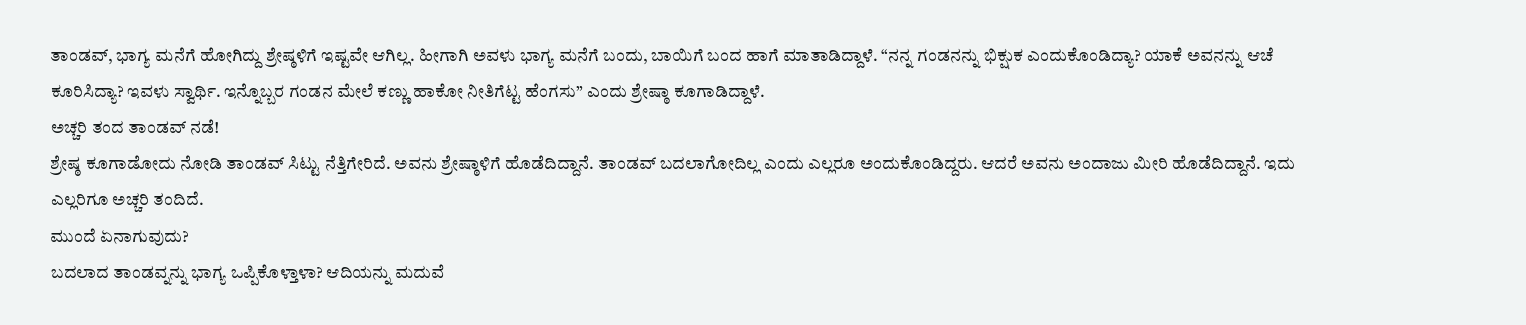ತಾಂಡವ್, ಭಾಗ್ಯ ಮನೆಗೆ ಹೋಗಿದ್ದು ಶ್ರೇಷ್ಠಳಿಗೆ ಇಷ್ಟವೇ ಆಗಿಲ್ಲ. ಹೀಗಾಗಿ ಅವಳು ಭಾಗ್ಯ ಮನೆಗೆ ಬಂದು, ಬಾಯಿಗೆ ಬಂದ ಹಾಗೆ ಮಾತಾಡಿದ್ದಾಳೆ. “ನನ್ನ ಗಂಡನನ್ನು ಭಿಕ್ಷುಕ ಎಂದುಕೊಂಡಿದ್ಯಾ? ಯಾಕೆ ಅವನನ್ನು ಆಚೆ ಕೂರಿಸಿದ್ಯಾ? ಇವಳು ಸ್ವಾರ್ಥಿ. ಇನ್ನೊಬ್ಬರ ಗಂಡನ ಮೇಲೆ ಕಣ್ಣು ಹಾಕೋ ನೀತಿಗೆಟ್ಟ ಹೆಂಗಸು” ಎಂದು ಶ್ರೇಷ್ಠಾ ಕೂಗಾಡಿದ್ದಾಳೆ.
ಅಚ್ಚರಿ ತಂದ ತಾಂಡವ್ ನಡೆ!
ಶ್ರೇಷ್ಠ ಕೂಗಾಡೋದು ನೋಡಿ ತಾಂಡವ್ ಸಿಟ್ಟು ನೆತ್ತಿಗೇರಿದೆ. ಅವನು ಶ್ರೇಷ್ಠಾಳಿಗೆ ಹೊಡೆದಿದ್ದಾನೆ. ತಾಂಡವ್ ಬದಲಾಗೋದಿಲ್ಲ ಎಂದು ಎಲ್ಲರೂ ಅಂದುಕೊಂಡಿದ್ದರು. ಆದರೆ ಅವನು ಅಂದಾಜು ಮೀರಿ ಹೊಡೆದಿದ್ದಾನೆ. ಇದು ಎಲ್ಲರಿಗೂ ಅಚ್ಚರಿ ತಂದಿದೆ.
ಮುಂದೆ ಏನಾಗುವುದು?
ಬದಲಾದ ತಾಂಡವ್ನನ್ನು ಭಾಗ್ಯ ಒಪ್ಪಿಕೊಳ್ತಾಳಾ? ಆದಿಯನ್ನು ಮದುವೆ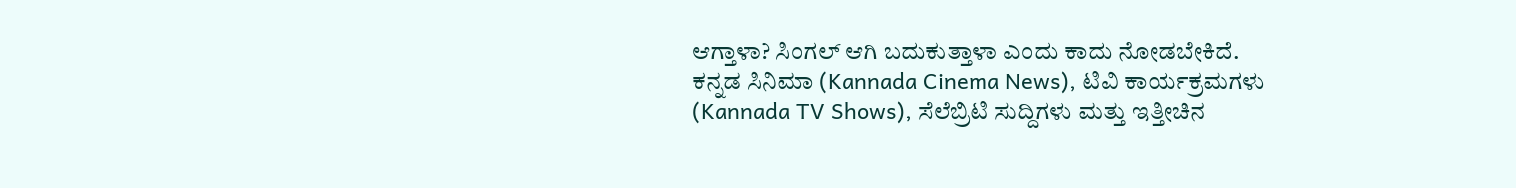ಆಗ್ತಾಳಾ? ಸಿಂಗಲ್ ಆಗಿ ಬದುಕುತ್ತಾಳಾ ಎಂದು ಕಾದು ನೋಡಬೇಕಿದೆ.
ಕನ್ನಡ ಸಿನಿಮಾ (Kannada Cinema News), ಟಿವಿ ಕಾರ್ಯಕ್ರಮಗಳು (Kannada TV Shows), ಸೆಲೆಬ್ರಿಟಿ ಸುದ್ದಿಗಳು ಮತ್ತು ಇತ್ತೀಚಿನ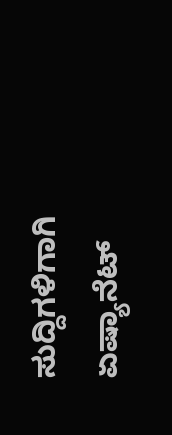ಸುದ್ದಿಗಳಿಗಾಗಿ ಏಷ್ಯಾನೆಟ್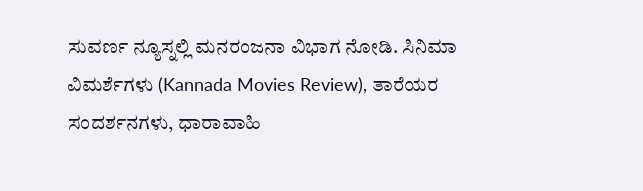ಸುವರ್ಣ ನ್ಯೂಸ್ನಲ್ಲಿ ಮನರಂಜನಾ ವಿಭಾಗ ನೋಡಿ. ಸಿನಿಮಾ ವಿಮರ್ಶೆಗಳು (Kannada Movies Review), ತಾರೆಯರ ಸಂದರ್ಶನಗಳು, ಧಾರಾವಾಹಿ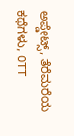ಅಪ್ಡೇಟ್ಸ್, ತೆರೆಮರೆಯ ಕಥೆಗಳು, OTT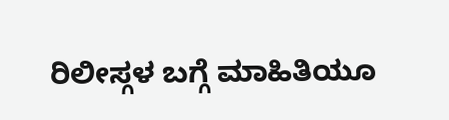ರಿಲೀಸ್ಗಳ ಬಗ್ಗೆ ಮಾಹಿತಿಯೂ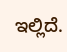ಇಲ್ಲಿದೆ.